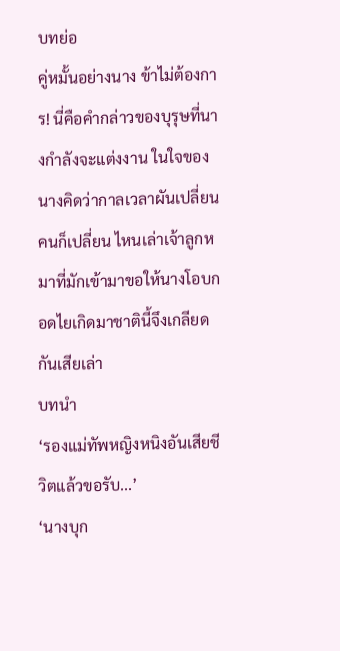บทย่อ
คู่หมั้นอย่างนาง ข้าไม่ต้องการ! นี่คือคำกล่าวของบุรุษที่นางกำลังจะแต่งงาน ในใจของนางคิดว่ากาลเวลาผันเปลี่ยน คนก็เปลี่ยน ไหนเล่าเจ้าลูกหมาที่มักเข้ามาขอให้นางโอบกอดไยเกิดมาชาตินี้จึงเกลียดกันเสียเล่า
บทนำ
‘รองแม่ทัพหญิงหนิงอันเสียชีวิตแล้วขอรับ...’
‘นางบุก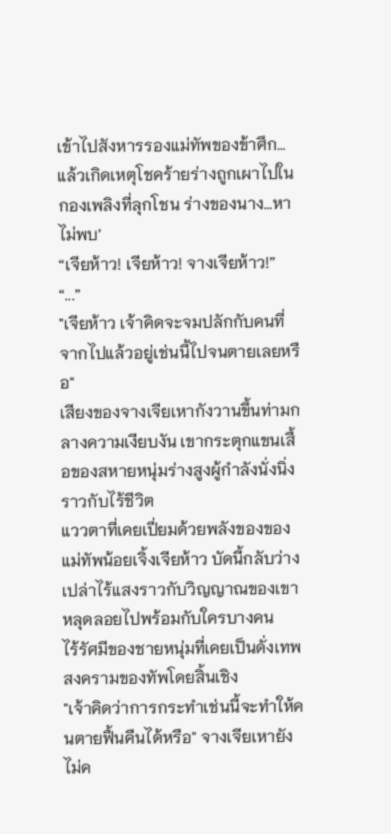เข้าไปสังหารรองแม่ทัพของข้าศึก…แล้วเกิดเหตุโชคร้ายร่างถูกเผาไปในกองเพลิงที่ลุกโชน ร่างของนาง…หาไม่พบ’
“เจียห้าว! เจียห้าว! จางเจียห้าว!”
“...”
"เจียห้าว เจ้าคิดจะจมปลักกับคนที่จากไปแล้วอยู่เช่นนี้ไปจนตายเลยหรือ"
เสียงของจางเจียเหากังวานขึ้นท่ามกลางความเงียบงัน เขากระตุกแขนเสื้อของสหายหนุ่มร่างสูงผู้กำลังนั่งนิ่งราวกับไร้ชีวิต
แววตาที่เคยเปี่ยมด้วยพลังของของแม่ทัพน้อยเจิ้งเจียห้าว บัดนี้กลับว่างเปล่าไร้แสงราวกับวิญญาณของเขาหลุดลอยไปพร้อมกับใครบางคน
ไร้รัศมีของชายหนุ่มที่เคยเป็นดั่งเทพสงครามของทัพโดยสิ้นเชิง
"เจ้าคิดว่าการกระทำเช่นนี้จะทำให้คนตายฟื้นคืนได้หรือ" จางเจียเหายังไม่ค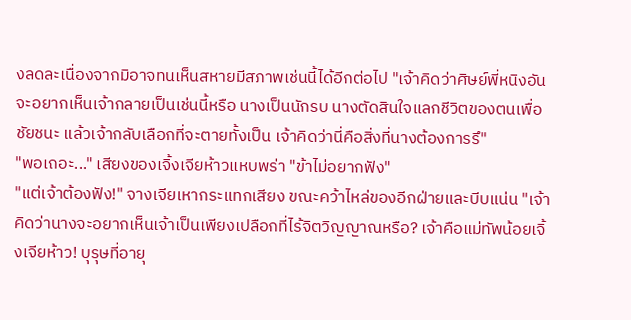งลดละเนื่องจากมิอาจทนเห็นสหายมีสภาพเช่นนี้ได้อีกต่อไป "เจ้าคิดว่าศิษย์พี่หนิงอันจะอยากเห็นเจ้ากลายเป็นเช่นนี้หรือ นางเป็นนักรบ นางตัดสินใจแลกชีวิตของตนเพื่อชัยชนะ แล้วเจ้ากลับเลือกที่จะตายทั้งเป็น เจ้าคิดว่านี่คือสิ่งที่นางต้องการรึ"
"พอเถอะ..." เสียงของเจิ้งเจียห้าวแหบพร่า "ข้าไม่อยากฟัง"
"แต่เจ้าต้องฟัง!" จางเจียเหากระแทกเสียง ขณะคว้าไหล่ของอีกฝ่ายและบีบแน่น "เจ้าคิดว่านางจะอยากเห็นเจ้าเป็นเพียงเปลือกที่ไร้จิตวิญญาณหรือ? เจ้าคือแม่ทัพน้อยเจิ้งเจียห้าว! บุรุษที่อายุ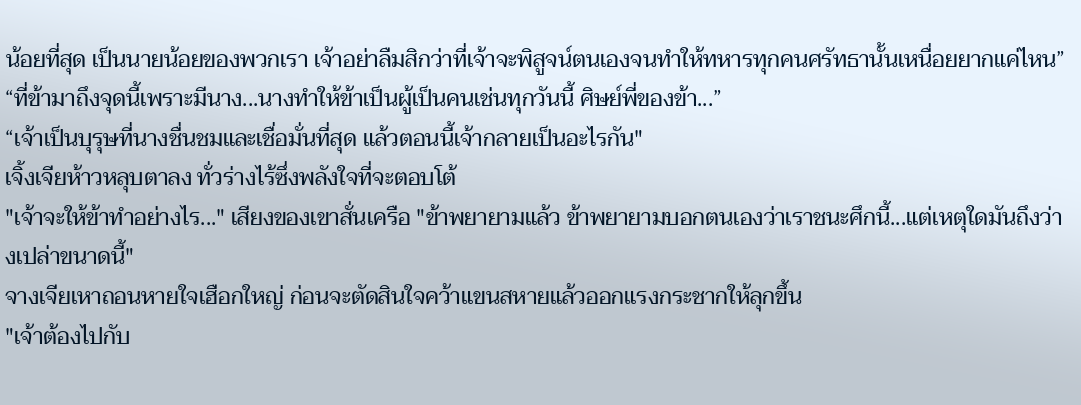น้อยที่สุด เป็นนายน้อยของพวกเรา เจ้าอย่าลืมสิกว่าที่เจ้าจะพิสูจน์ตนเองจนทำให้ทหารทุกคนศรัทธานั้นเหนื่อยยากแค่ไหน”
“ที่ข้ามาถึงจุดนี้เพราะมีนาง...นางทำให้ข้าเป็นผู้เป็นคนเช่นทุกวันนี้ ศิษย์พี่ของข้า...”
“เจ้าเป็นบุรุษที่นางชื่นชมและเชื่อมั่นที่สุด แล้วตอนนี้เจ้ากลายเป็นอะไรกัน"
เจิ้งเจียห้าวหลุบตาลง ทั่วร่างไร้ซึ่งพลังใจที่จะตอบโต้
"เจ้าจะให้ข้าทำอย่างไร..." เสียงของเขาสั่นเครือ "ข้าพยายามแล้ว ข้าพยายามบอกตนเองว่าเราชนะศึกนี้...แต่เหตุใดมันถึงว่างเปล่าขนาดนี้"
จางเจียเหาถอนหายใจเฮือกใหญ่ ก่อนจะตัดสินใจคว้าแขนสหายแล้วออกแรงกระชากให้ลุกขึ้น
"เจ้าต้องไปกับ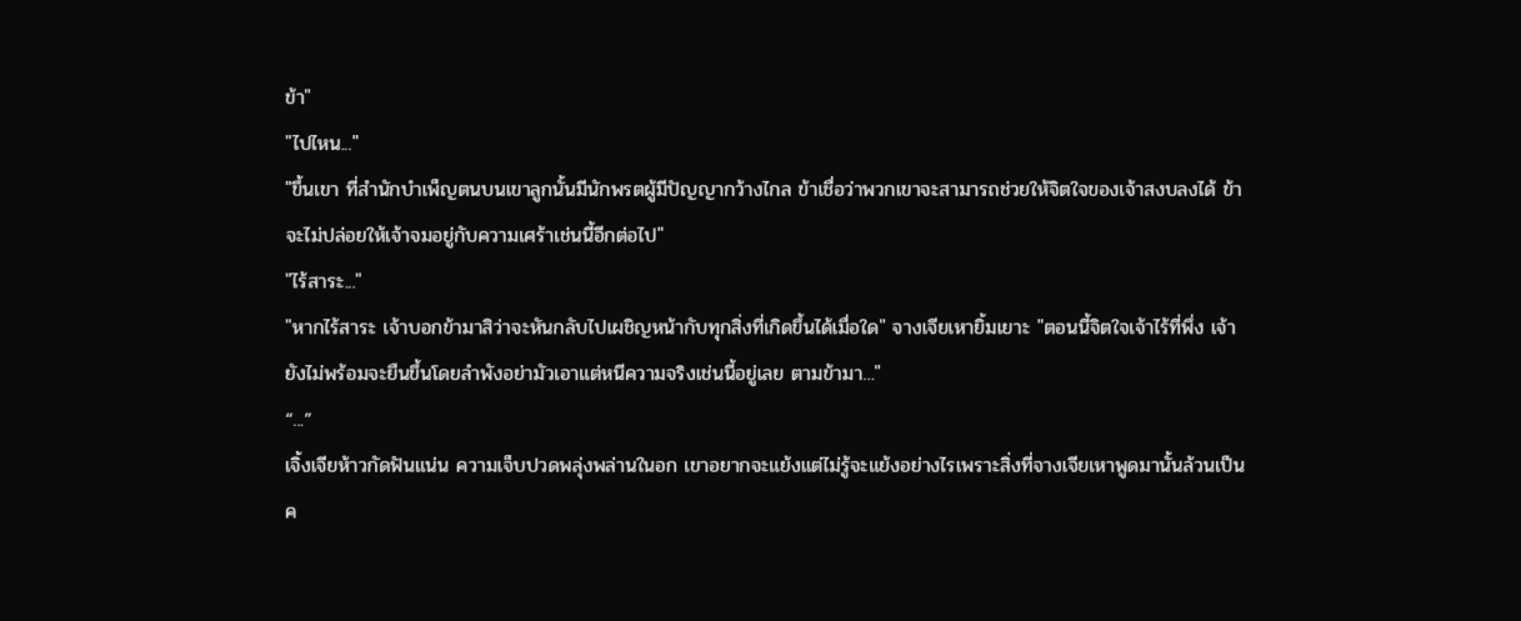ข้า"
"ไปไหน..."
"ขึ้นเขา ที่สำนักบำเพ็ญตนบนเขาลูกนั้นมีนักพรตผู้มีปัญญากว้างไกล ข้าเชื่อว่าพวกเขาจะสามารถช่วยให้จิตใจของเจ้าสงบลงได้ ข้าจะไม่ปล่อยให้เจ้าจมอยู่กับความเศร้าเช่นนี้อีกต่อไป"
"ไร้สาระ..."
"หากไร้สาระ เจ้าบอกข้ามาสิว่าจะหันกลับไปเผชิญหน้ากับทุกสิ่งที่เกิดขึ้นได้เมื่อใด" จางเจียเหายิ้มเยาะ "ตอนนี้จิตใจเจ้าไร้ที่พึ่ง เจ้ายังไม่พร้อมจะยืนขึ้นโดยลำพังอย่ามัวเอาแต่หนีความจริงเช่นนี้อยู่เลย ตามข้ามา..."
“...”
เจิ้งเจียห้าวกัดฟันแน่น ความเจ็บปวดพลุ่งพล่านในอก เขาอยากจะแย้งแต่ไม่รู้จะแย้งอย่างไรเพราะสิ่งที่จางเจียเหาพูดมานั้นล้วนเป็นค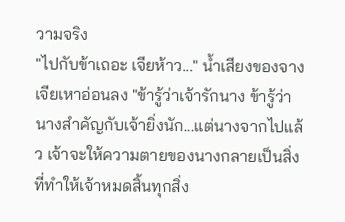วามจริง
"ไปกับข้าเถอะ เจียห้าว..." น้ำเสียงของจางเจียเหาอ่อนลง "ข้ารู้ว่าเจ้ารักนาง ข้ารู้ว่านางสำคัญกับเจ้ายิ่งนัก...แต่นางจากไปแล้ว เจ้าจะให้ความตายของนางกลายเป็นสิ่งที่ทำให้เจ้าหมดสิ้นทุกสิ่ง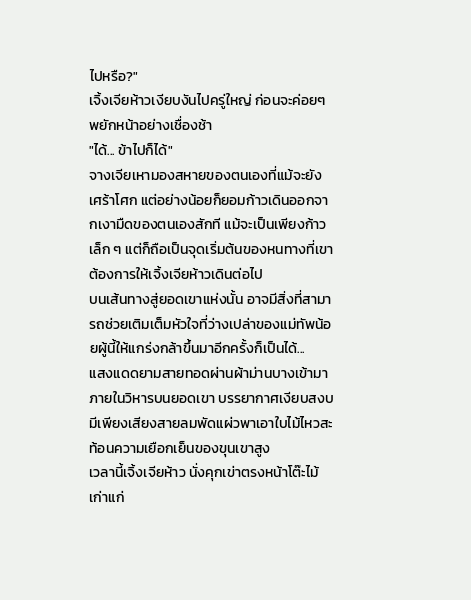ไปหรือ?"
เจิ้งเจียห้าวเงียบงันไปครู่ใหญ่ ก่อนจะค่อยๆ พยักหน้าอย่างเชื่องช้า
"ได้... ข้าไปก็ได้"
จางเจียเหามองสหายของตนเองที่แม้จะยังเศร้าโศก แต่อย่างน้อยก็ยอมก้าวเดินออกจากเงามืดของตนเองสักที แม้จะเป็นเพียงก้าวเล็ก ๆ แต่ก็ถือเป็นจุดเริ่มต้นของหนทางที่เขาต้องการให้เจิ้งเจียห้าวเดินต่อไป
บนเส้นทางสู่ยอดเขาแห่งนั้น อาจมีสิ่งที่สามารถช่วยเติมเต็มหัวใจที่ว่างเปล่าของแม่ทัพน้อยผู้นี้ให้แกร่งกล้าขึ้นมาอีกครั้งก็เป็นได้...
แสงแดดยามสายทอดผ่านผ้าม่านบางเข้ามาภายในวิหารบนยอดเขา บรรยากาศเงียบสงบ มีเพียงเสียงสายลมพัดแผ่วพาเอาใบไม้ไหวสะท้อนความเยือกเย็นของขุนเขาสูง
เวลานี้เจิ้งเจียห้าว นั่งคุกเข่าตรงหน้าโต๊ะไม้เก่าแก่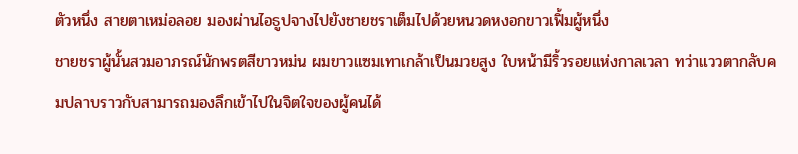ตัวหนึ่ง สายตาเหม่อลอย มองผ่านไอธูปจางไปยังชายชราเต็มไปด้วยหนวดหงอกขาวเฟิ้มผู้หนึ่ง
ชายชราผู้นั้นสวมอาภรณ์นักพรตสีขาวหม่น ผมขาวแซมเทาเกล้าเป็นมวยสูง ใบหน้ามีริ้วรอยแห่งกาลเวลา ทว่าแววตากลับคมปลาบราวกับสามารถมองลึกเข้าไปในจิตใจของผู้คนได้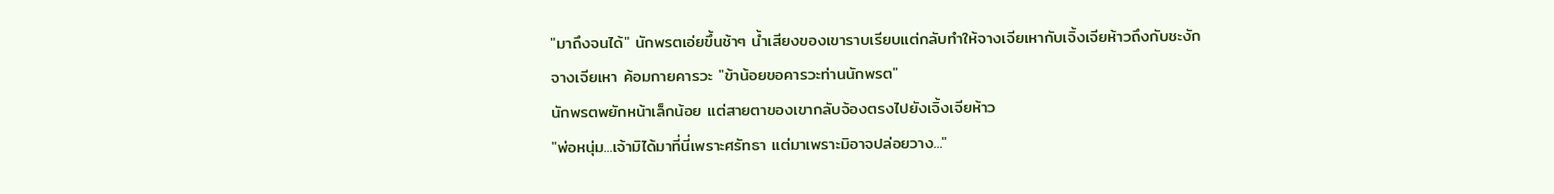"มาถึงจนได้" นักพรตเอ่ยขึ้นช้าๆ น้ำเสียงของเขาราบเรียบแต่กลับทำให้จางเจียเหากับเจิ้งเจียห้าวถึงกับชะงัก
จางเจียเหา ค้อมกายคารวะ "ข้าน้อยขอคารวะท่านนักพรต"
นักพรตพยักหน้าเล็กน้อย แต่สายตาของเขากลับจ้องตรงไปยังเจิ้งเจียห้าว
"พ่อหนุ่ม...เจ้ามิได้มาที่นี่เพราะศรัทธา แต่มาเพราะมิอาจปล่อยวาง..."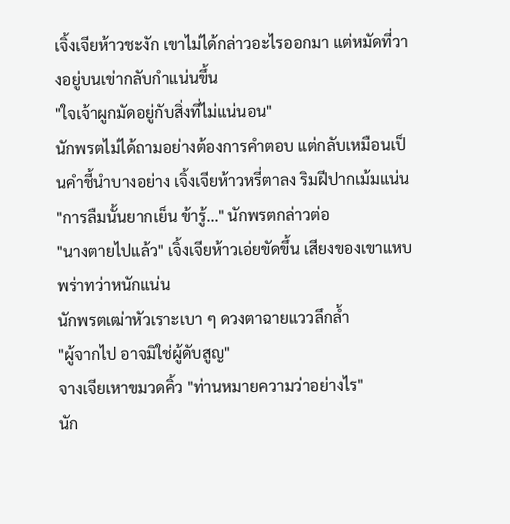เจิ้งเจียห้าวชะงัก เขาไม่ได้กล่าวอะไรออกมา แต่หมัดที่วางอยู่บนเข่ากลับกำแน่นขึ้น
"ใจเจ้าผูกมัดอยู่กับสิ่งที่ไม่แน่นอน"
นักพรตไม่ได้ถามอย่างต้องการคำตอบ แต่กลับเหมือนเป็นคำชี้นำบางอย่าง เจิ้งเจียห้าวหรี่ตาลง ริมฝีปากเม้มแน่น
"การลืมนั้นยากเย็น ข้ารู้..." นักพรตกล่าวต่อ
"นางตายไปแล้ว" เจิ้งเจียห้าวเอ่ยขัดขึ้น เสียงของเขาแหบพร่าทว่าหนักแน่น
นักพรตเฒ่าหัวเราะเบา ๆ ดวงตาฉายแววลึกล้ำ
"ผู้จากไป อาจมิใช่ผู้ดับสูญ"
จางเจียเหาขมวดคิ้ว "ท่านหมายความว่าอย่างไร"
นัก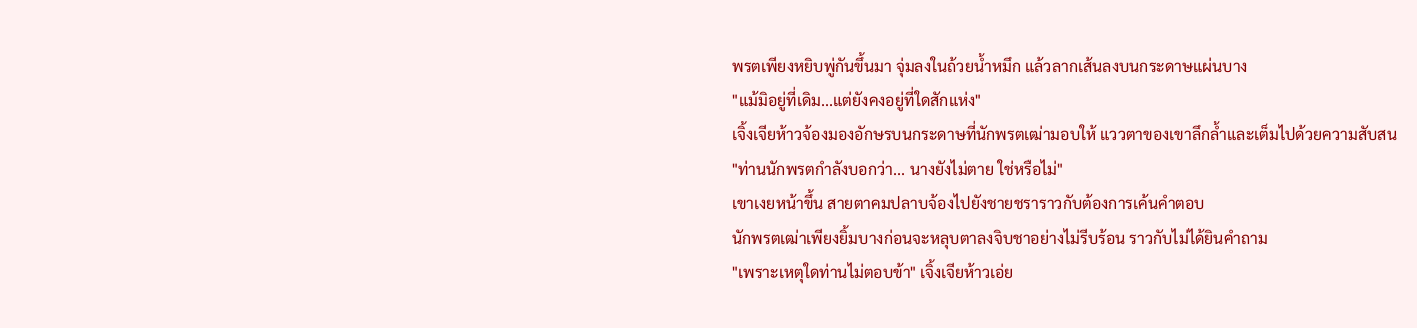พรตเพียงหยิบพู่กันขึ้นมา จุ่มลงในถ้วยน้ำหมึก แล้วลากเส้นลงบนกระดาษแผ่นบาง
"แม้มิอยู่ที่เดิม...แต่ยังคงอยู่ที่ใดสักแห่ง"
เจิ้งเจียห้าวจ้องมองอักษรบนกระดาษที่นักพรตเฒ่ามอบให้ แววตาของเขาลึกล้ำและเต็มไปด้วยความสับสน
"ท่านนักพรตกำลังบอกว่า... นางยังไม่ตาย ใช่หรือไม่"
เขาเงยหน้าขึ้น สายตาคมปลาบจ้องไปยังชายชราราวกับต้องการเค้นคำตอบ
นักพรตเฒ่าเพียงยิ้มบางก่อนจะหลุบตาลงจิบชาอย่างไม่รีบร้อน ราวกับไม่ได้ยินคำถาม
"เพราะเหตุใดท่านไม่ตอบข้า" เจิ้งเจียห้าวเอ่ย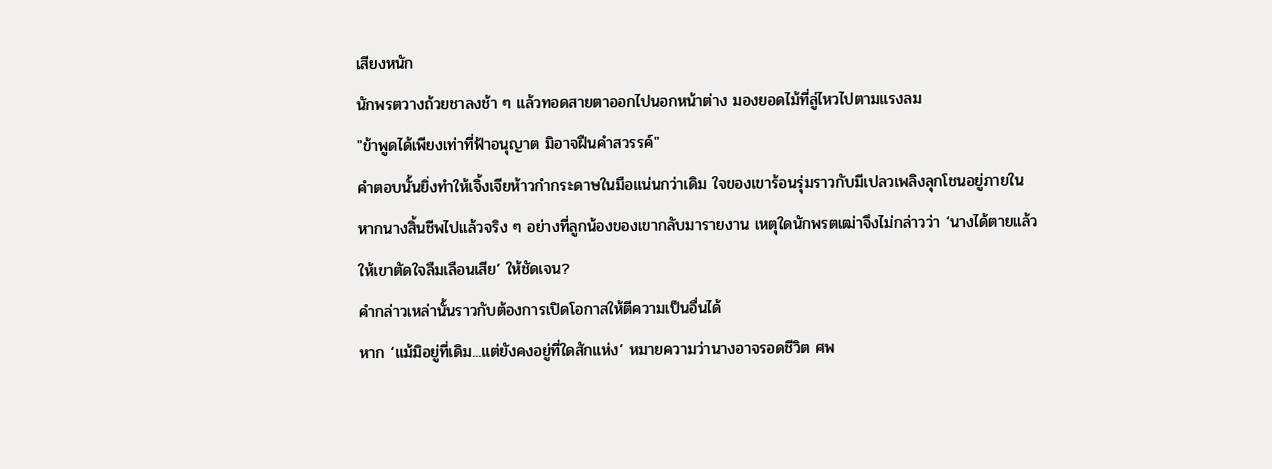เสียงหนัก
นักพรตวางถ้วยชาลงช้า ๆ แล้วทอดสายตาออกไปนอกหน้าต่าง มองยอดไม้ที่ลู่ไหวไปตามแรงลม
"ข้าพูดได้เพียงเท่าที่ฟ้าอนุญาต มิอาจฝืนคำสวรรค์"
คำตอบนั้นยิ่งทำให้เจิ้งเจียห้าวกำกระดาษในมือแน่นกว่าเดิม ใจของเขาร้อนรุ่มราวกับมีเปลวเพลิงลุกโชนอยู่ภายใน
หากนางสิ้นชีพไปแล้วจริง ๆ อย่างที่ลูกน้องของเขากลับมารายงาน เหตุใดนักพรตเฒ่าจึงไม่กล่าวว่า ‘นางได้ตายแล้วให้เขาตัดใจลืมเลือนเสีย’ ให้ชัดเจน?
คำกล่าวเหล่านั้นราวกับต้องการเปิดโอกาสให้ตีความเป็นอื่นได้
หาก ‘แม้มิอยู่ที่เดิม...แต่ยังคงอยู่ที่ใดสักแห่ง’ หมายความว่านางอาจรอดชีวิต ศพ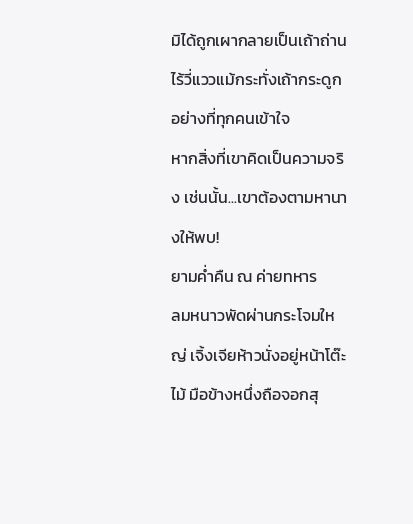มิได้ถูกเผากลายเป็นเถ้าถ่านไร้วี่แววแม้กระทั่งเถ้ากระดูกอย่างที่ทุกคนเข้าใจ
หากสิ่งที่เขาคิดเป็นความจริง เช่นนั้น...เขาต้องตามหานางให้พบ!
ยามค่ำคืน ณ ค่ายทหาร
ลมหนาวพัดผ่านกระโจมใหญ่ เจิ้งเจียห้าวนั่งอยู่หน้าโต๊ะไม้ มือข้างหนึ่งถือจอกสุ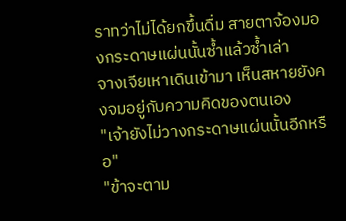ราทว่าไม่ได้ยกขึ้นดื่ม สายตาจ้องมองกระดาษแผ่นนั้นซ้ำแล้วซ้ำเล่า
จางเจียเหาเดินเข้ามา เห็นสหายยังคงจมอยู่กับความคิดของตนเอง
"เจ้ายังไม่วางกระดาษแผ่นนั้นอีกหรือ"
"ข้าจะตาม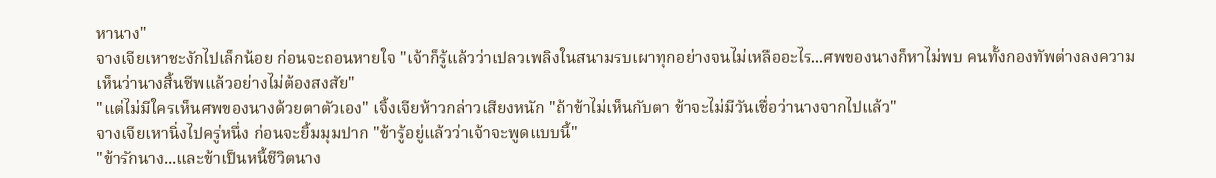หานาง"
จางเจียเหาชะงักไปเล็กน้อย ก่อนจะถอนหายใจ "เจ้าก็รู้แล้วว่าเปลวเพลิงในสนามรบเผาทุกอย่างจนไม่เหลืออะไร...ศพของนางก็หาไม่พบ คนทั้งกองทัพต่างลงความเห็นว่านางสิ้นชีพแล้วอย่างไม่ต้องสงสัย"
"แต่ไม่มีใครเห็นศพของนางด้วยตาตัวเอง" เจิ้งเจียห้าวกล่าวเสียงหนัก "ถ้าข้าไม่เห็นกับตา ข้าจะไม่มีวันเชื่อว่านางจากไปแล้ว"
จางเจียเหานิ่งไปครู่หนึ่ง ก่อนจะยิ้มมุมปาก "ข้ารู้อยู่แล้วว่าเจ้าจะพูดแบบนี้"
"ข้ารักนาง...และข้าเป็นหนี้ชีวิตนาง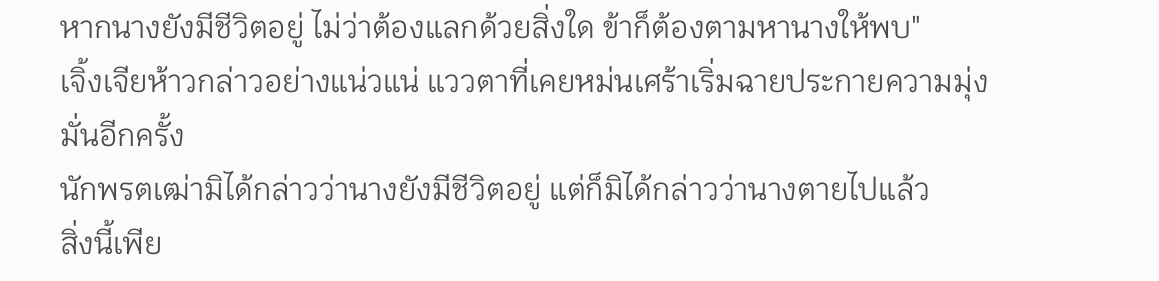หากนางยังมีชีวิตอยู่ ไม่ว่าต้องแลกด้วยสิ่งใด ข้าก็ต้องตามหานางให้พบ"
เจิ้งเจียห้าวกล่าวอย่างแน่วแน่ แววตาที่เคยหม่นเศร้าเริ่มฉายประกายความมุ่งมั่นอีกครั้ง
นักพรตเฒ่ามิได้กล่าวว่านางยังมีชีวิตอยู่ แต่ก็มิได้กล่าวว่านางตายไปแล้ว
สิ่งนี้เพีย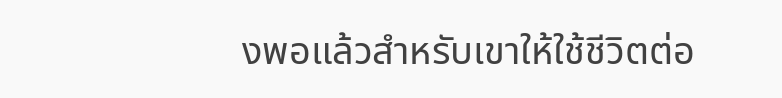งพอแล้วสำหรับเขาให้ใช้ชีวิตต่อ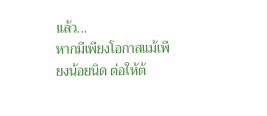แล้ว...
หากมีเพียงโอกาสแม้เพียงน้อยนิด ต่อให้ต้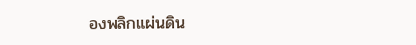องพลิกแผ่นดิน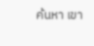ค้นหา เขา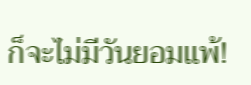ก็จะไม่มีวันยอมแพ้!